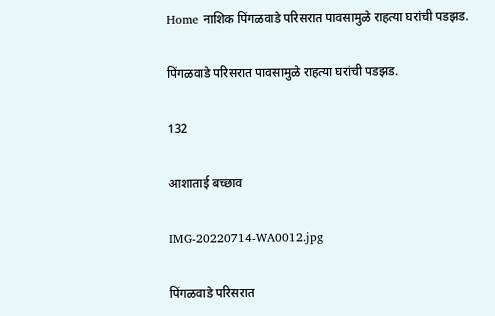Home नाशिक पिंगळवाडे परिसरात पावसामुळे राहत्या घरांची पडझड.

पिंगळवाडे परिसरात पावसामुळे राहत्या घरांची पडझड.

132

आशाताई बच्छाव

IMG-20220714-WA0012.jpg

पिंगळवाडे परिसरात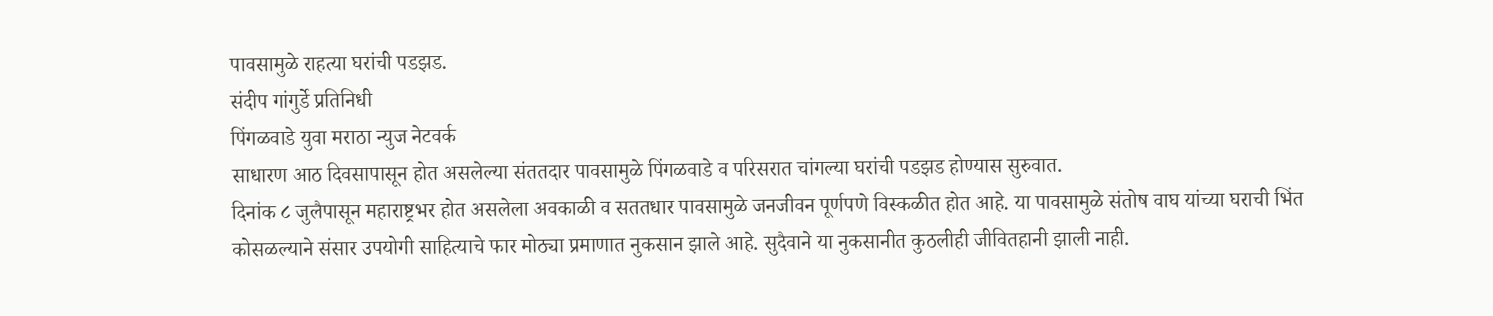पावसामुळे राहत्या घरांची पडझड.
संदीप गांगुर्डे प्रतिनिधी
पिंगळवाडे युवा मराठा न्युज नेटवर्क
साधारण आठ दिवसापासून होत असलेल्या संततदार पावसामुळे पिंगळवाडे व परिसरात चांगल्या घरांची पडझड होण्यास सुरुवात.
दिनांक ८ जुलैपासून महाराष्ट्रभर होत असलेला अवकाळी व सततधार पावसामुळे जनजीवन पूर्णपणे विस्कळीत होत आहे. या पावसामुळे संतोष वाघ यांच्या घराची भिंत कोसळल्याने संसार उपयोगी साहित्याचे फार मोठ्या प्रमाणात नुकसान झाले आहे. सुदैवाने या नुकसानीत कुठलीही जीवितहानी झाली नाही.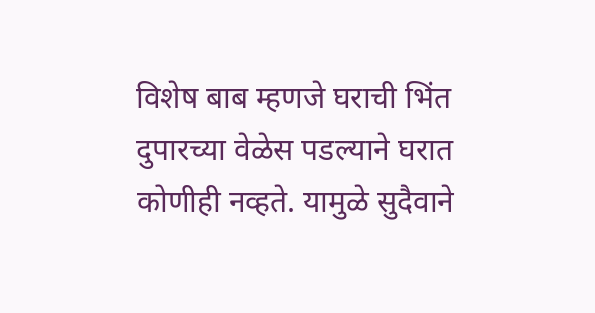विशेष बाब म्हणजे घराची भिंत दुपारच्या वेळेस पडल्याने घरात कोणीही नव्हते. यामुळे सुदैवाने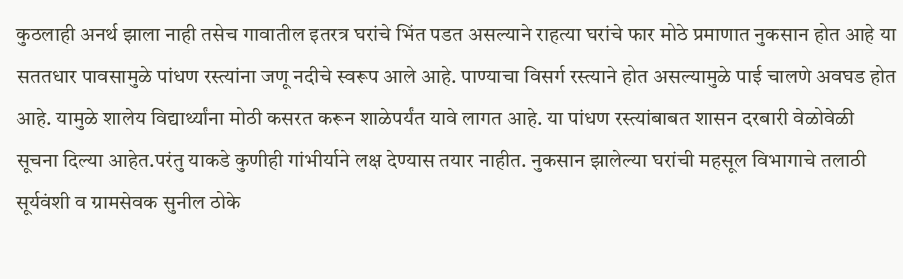कुठलाही अनर्थ झाला नाही तसेच गावातील इतरत्र घरांचे भिंत पडत असल्याने राहत्या घरांचे फार मोठे प्रमाणात नुकसान होत आहे या सततधार पावसामुळे पांधण रस्त्यांना जणू नदीचे स्वरूप आले आहे. पाण्याचा विसर्ग रस्त्याने होत असल्यामुळे पाई चालणे अवघड होत आहे. यामुळे शालेय विद्यार्थ्यांना मोठी कसरत करून शाळेपर्यंत यावे लागत आहे. या पांधण रस्त्यांबाबत शासन दरबारी वेळोवेळी सूचना दिल्या आहेत.परंतु याकडे कुणीही गांभीर्याने लक्ष देण्यास तयार नाहीत. नुकसान झालेल्या घरांची महसूल विभागाचे तलाठी सूर्यवंशी व ग्रामसेवक सुनील ठोके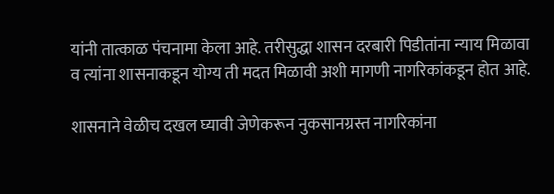यांनी तात्काळ पंचनामा केला आहे. तरीसुद्धा शासन दरबारी पिडीतांना न्याय मिळावा व त्यांना शासनाकडून योग्य ती मदत मिळावी अशी मागणी नागरिकांकडून होत आहे.

शासनाने वेळीच दखल घ्यावी जेणेकरून नुकसानग्रस्त नागरिकांना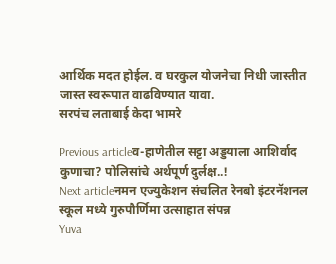आर्थिक मदत होईल. व घरकुल योजनेचा निधी जास्तीत जास्त स्वरूपात वाढविण्यात यावा.
सरपंच लताबाई केदा भामरे

Previous articleव-हाणेतील सट्टा अड्डयाला आशिर्वाद कुणाचा? पोलिसांचे अर्थपूर्ण दुर्लक्ष..!
Next articleनमन एज्युकेशन संचलित रेनबो इंटरनॅशनल स्कूल मध्ये गुरुपौर्णिमा उत्साहात संपन्न
Yuva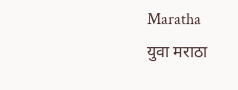Maratha
युवा मराठा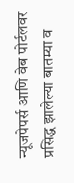न्यूजपेपर्स आणि वेब पोर्टलवर प्रसिद्ध झालेल्या बातम्या व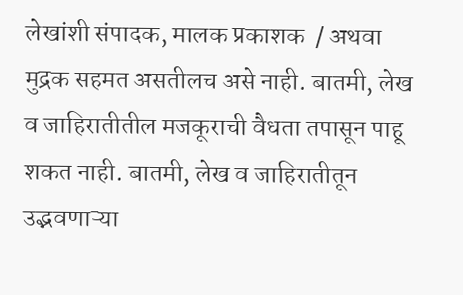लेखांशी संपादक, मालक प्रकाशक  / अथवा मुद्रक सहमत असतीलच असे नाही. बातमी, लेख व जाहिरातीतील मजकूराची वैधता तपासून पाहू शकत नाही. बातमी, लेख व जाहिरातीतून उद्भवणाऱ्या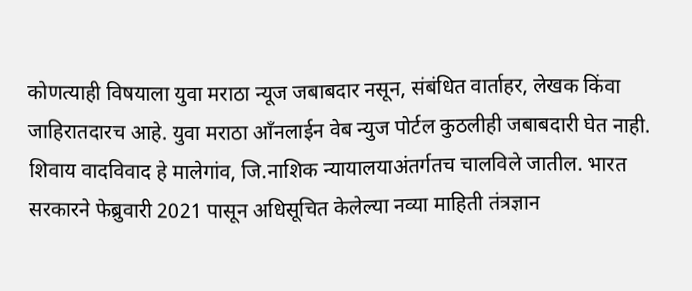कोणत्याही विषयाला युवा मराठा न्यूज जबाबदार नसून, संबंधित वार्ताहर, लेखक किंवा जाहिरातदारच आहे. युवा मराठा आँनलाईन वेब न्युज पोर्टल कुठलीही जबाबदारी घेत नाही. शिवाय वादविवाद हे मालेगांव, जि.नाशिक न्यायालयाअंतर्गतच चालविले जातील. भारत सरकारने फेब्रुवारी 2021 पासून अधिसूचित केलेल्या नव्या माहिती तंत्रज्ञान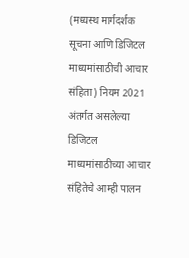(मध्यस्थ मार्गदर्शक सूचना आणि डिजिटल माध्यमांसाठीची आचार संहिता) नियम 2021 अंतर्गत असलेल्या डिजिटल माध्यमांसाठीच्या आचार संहितेचे आम्ही पालन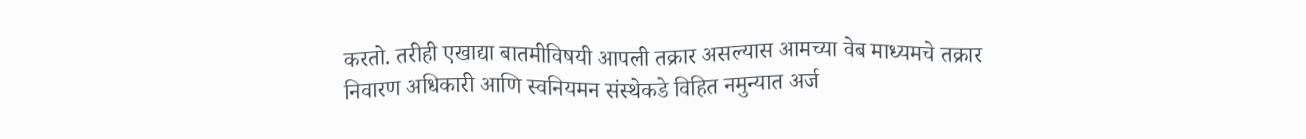करतो. तरीही एखाद्या बातमीविषयी आपली तक्रार असल्यास आमच्या वेब माध्यमचे तक्रार निवारण अधिकारी आणि स्वनियमन संस्थेकडे विहित नमुन्यात अर्ज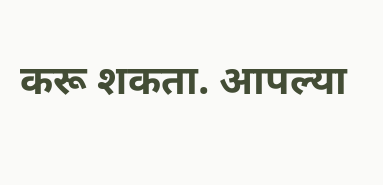करू शकता. आपल्या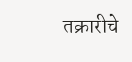तक्रारीचे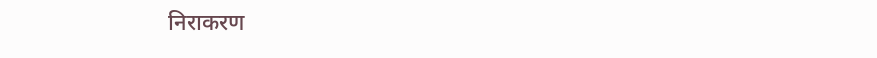निराकरण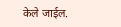केले जाईल.